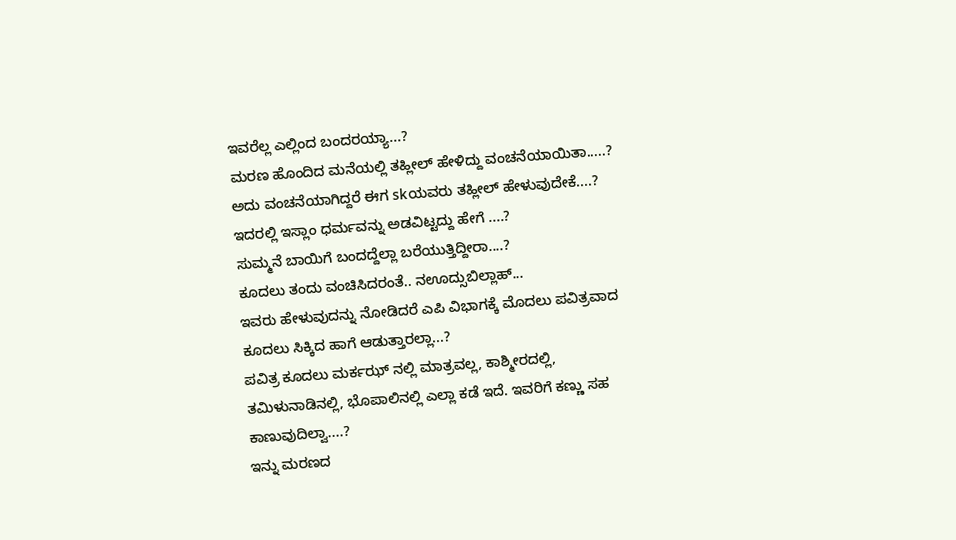ಇವರೆಲ್ಲ ಎಲ್ಲಿಂದ ಬಂದರಯ್ಯಾ...?
ಮರಣ ಹೊಂದಿದ ಮನೆಯಲ್ಲಿ ತಹ್ಲೀಲ್ ಹೇಳಿದ್ದು ವಂಚನೆಯಾಯಿತಾ.....?
ಅದು ವಂಚನೆಯಾಗಿದ್ದರೆ ಈಗ skಯವರು ತಹ್ಲೀಲ್ ಹೇಳುವುದೇಕೆ....?
ಇದರಲ್ಲಿ ಇಸ್ಲಾಂ ಧರ್ಮವನ್ನು ಅಡವಿಟ್ಟದ್ದು ಹೇಗೆ ....?
ಸುಮ್ಮನೆ ಬಾಯಿಗೆ ಬಂದದ್ದೆಲ್ಲಾ ಬರೆಯುತ್ತಿದ್ದೀರಾ....?
ಕೂದಲು ತಂದು ವಂಚಿಸಿದರಂತೆ.. ನಊದ್ಸುಬಿಲ್ಲಾಹ್...
ಇವರು ಹೇಳುವುದನ್ನು ನೋಡಿದರೆ ಎಪಿ ವಿಭಾಗಕ್ಕೆ ಮೊದಲು ಪವಿತ್ರವಾದ ಕೂದಲು ಸಿಕ್ಕಿದ ಹಾಗೆ ಆಡುತ್ತಾರಲ್ಲಾ...?
ಪವಿತ್ರ ಕೂದಲು ಮರ್ಕಝ್ ನಲ್ಲಿ ಮಾತ್ರವಲ್ಲ, ಕಾಶ್ಮೀರದಲ್ಲಿ, ತಮಿಳುನಾಡಿನಲ್ಲಿ, ಭೊಪಾಲಿನಲ್ಲಿ ಎಲ್ಲಾ ಕಡೆ ಇದೆ. ಇವರಿಗೆ ಕಣ್ಣು ಸಹ ಕಾಣುವುದಿಲ್ವಾ....?
ಇನ್ನು ಮರಣದ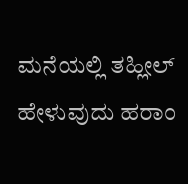ಮನೆಯಲ್ಲಿ ತಹ್ಲೀಲ್ ಹೇಳುವುದು ಹರಾಂ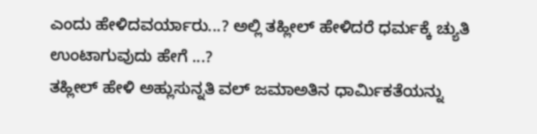ಎಂದು ಹೇಳಿದವರ್ಯಾರು...? ಅಲ್ಲಿ ತಹ್ಲೀಲ್ ಹೇಳಿದರೆ ಧರ್ಮಕ್ಕೆ ಚ್ಯುತಿ ಉಂಟಾಗುವುದು ಹೇಗೆ ...?
ತಹ್ಲೀಲ್ ಹೇಳಿ ಅಹ್ಲುಸುನ್ನತಿ ವಲ್ ಜಮಾಅತಿನ ಧಾರ್ಮಿಕತೆಯನ್ನು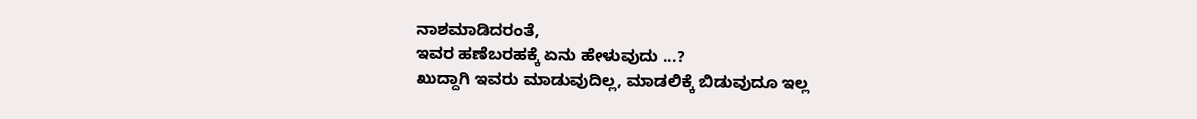ನಾಶಮಾಡಿದರಂತೆ,
ಇವರ ಹಣೆಬರಹಕ್ಕೆ ಏನು ಹೇಳುವುದು ...?
ಖುದ್ದಾಗಿ ಇವರು ಮಾಡುವುದಿಲ್ಲ, ಮಾಡಲಿಕ್ಕೆ ಬಿಡುವುದೂ ಇಲ್ಲ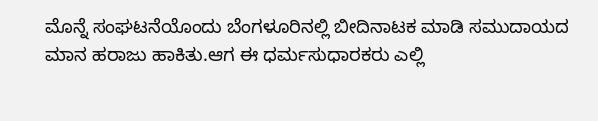ಮೊನ್ನೆ ಸಂಘಟನೆಯೊಂದು ಬೆಂಗಳೂರಿನಲ್ಲಿ ಬೀದಿನಾಟಕ ಮಾಡಿ ಸಮುದಾಯದ ಮಾನ ಹರಾಜು ಹಾಕಿತು.ಆಗ ಈ ಧರ್ಮಸುಧಾರಕರು ಎಲ್ಲಿ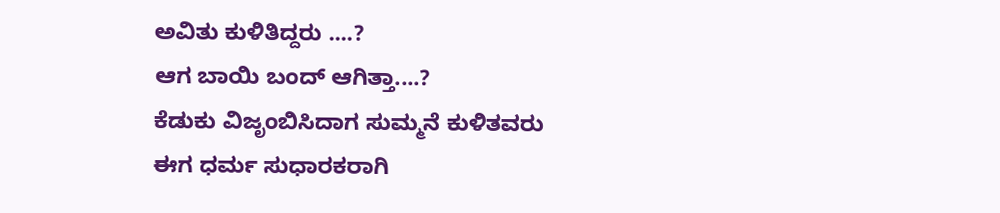ಅವಿತು ಕುಳಿತಿದ್ದರು ....?
ಆಗ ಬಾಯಿ ಬಂದ್ ಆಗಿತ್ತಾ....?
ಕೆಡುಕು ವಿಜೃಂಬಿಸಿದಾಗ ಸುಮ್ಮನೆ ಕುಳಿತವರು ಈಗ ಧರ್ಮ ಸುಧಾರಕರಾಗಿ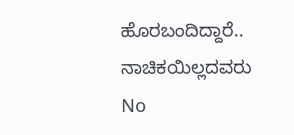ಹೊರಬಂದಿದ್ದಾರೆ.. ನಾಚಿಕಯಿಲ್ಲದವರು
No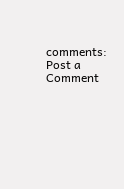comments:
Post a Comment